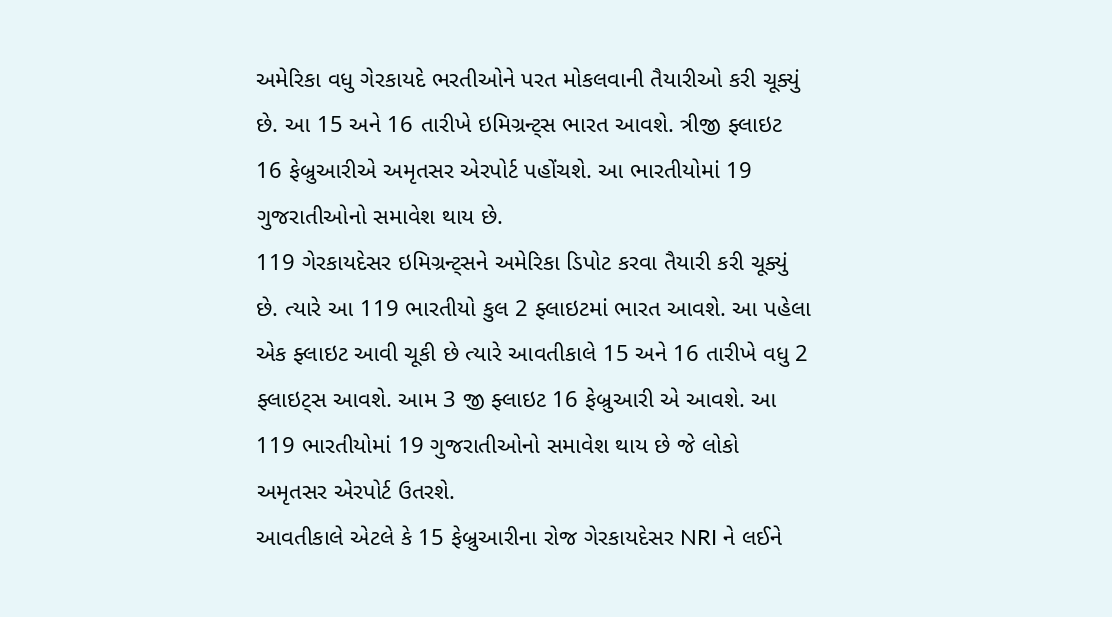અમેરિકા વધુ ગેરકાયદે ભરતીઓને પરત મોકલવાની તૈયારીઓ કરી ચૂક્યું છે. આ 15 અને 16 તારીખે ઇમિગ્રન્ટ્સ ભારત આવશે. ત્રીજી ફ્લાઇટ 16 ફેબ્રુઆરીએ અમૃતસર એરપોર્ટ પહોંચશે. આ ભારતીયોમાં 19 ગુજરાતીઓનો સમાવેશ થાય છે.
119 ગેરકાયદેસર ઇમિગ્રન્ટ્સને અમેરિકા ડિપોટ કરવા તૈયારી કરી ચૂક્યું છે. ત્યારે આ 119 ભારતીયો કુલ 2 ફ્લાઇટમાં ભારત આવશે. આ પહેલા એક ફ્લાઇટ આવી ચૂકી છે ત્યારે આવતીકાલે 15 અને 16 તારીખે વધુ 2 ફ્લાઇટ્સ આવશે. આમ 3 જી ફ્લાઇટ 16 ફેબ્રુઆરી એ આવશે. આ 119 ભારતીયોમાં 19 ગુજરાતીઓનો સમાવેશ થાય છે જે લોકો અમૃતસર એરપોર્ટ ઉતરશે.
આવતીકાલે એટલે કે 15 ફેબ્રુઆરીના રોજ ગેરકાયદેસર NRI ને લઈને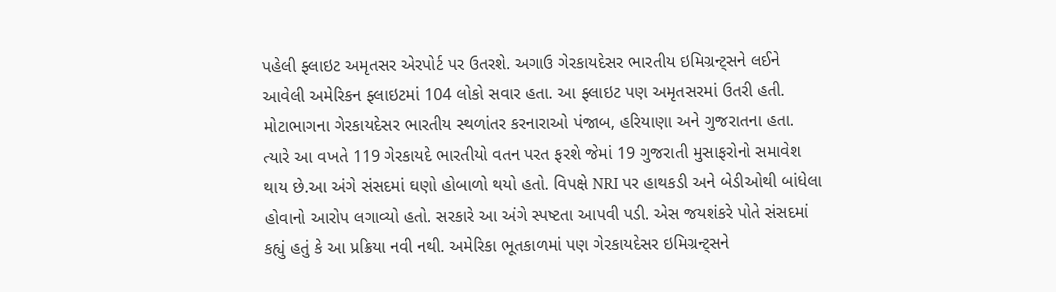પહેલી ફ્લાઇટ અમૃતસર એરપોર્ટ પર ઉતરશે. અગાઉ ગેરકાયદેસર ભારતીય ઇમિગ્રન્ટ્સને લઈને આવેલી અમેરિકન ફ્લાઇટમાં 104 લોકો સવાર હતા. આ ફ્લાઇટ પણ અમૃતસરમાં ઉતરી હતી. મોટાભાગના ગેરકાયદેસર ભારતીય સ્થળાંતર કરનારાઓ પંજાબ, હરિયાણા અને ગુજરાતના હતા. ત્યારે આ વખતે 119 ગેરકાયદે ભારતીયો વતન પરત ફરશે જેમાં 19 ગુજરાતી મુસાફરોનો સમાવેશ થાય છે.આ અંગે સંસદમાં ઘણો હોબાળો થયો હતો. વિપક્ષે NRI પર હાથકડી અને બેડીઓથી બાંધેલા હોવાનો આરોપ લગાવ્યો હતો. સરકારે આ અંગે સ્પષ્ટતા આપવી પડી. એસ જયશંકરે પોતે સંસદમાં કહ્યું હતું કે આ પ્રક્રિયા નવી નથી. અમેરિકા ભૂતકાળમાં પણ ગેરકાયદેસર ઇમિગ્રન્ટ્સને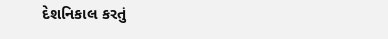દેશનિકાલ કરતું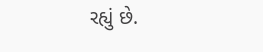રહ્યું છે.